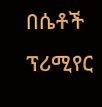በሴቶች ፕሪሚየር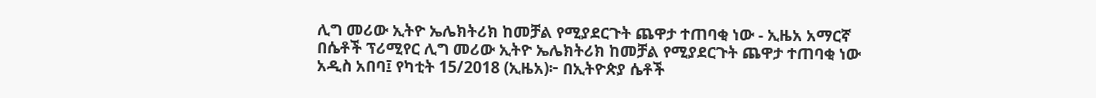ሊግ መሪው ኢትዮ ኤሌክትሪክ ከመቻል የሚያደርጉት ጨዋታ ተጠባቂ ነው - ኢዜአ አማርኛ
በሴቶች ፕሪሚየር ሊግ መሪው ኢትዮ ኤሌክትሪክ ከመቻል የሚያደርጉት ጨዋታ ተጠባቂ ነው
አዲስ አበባ፤ የካቲት 15/2018 (ኢዜአ)፦ በኢትዮጵያ ሴቶች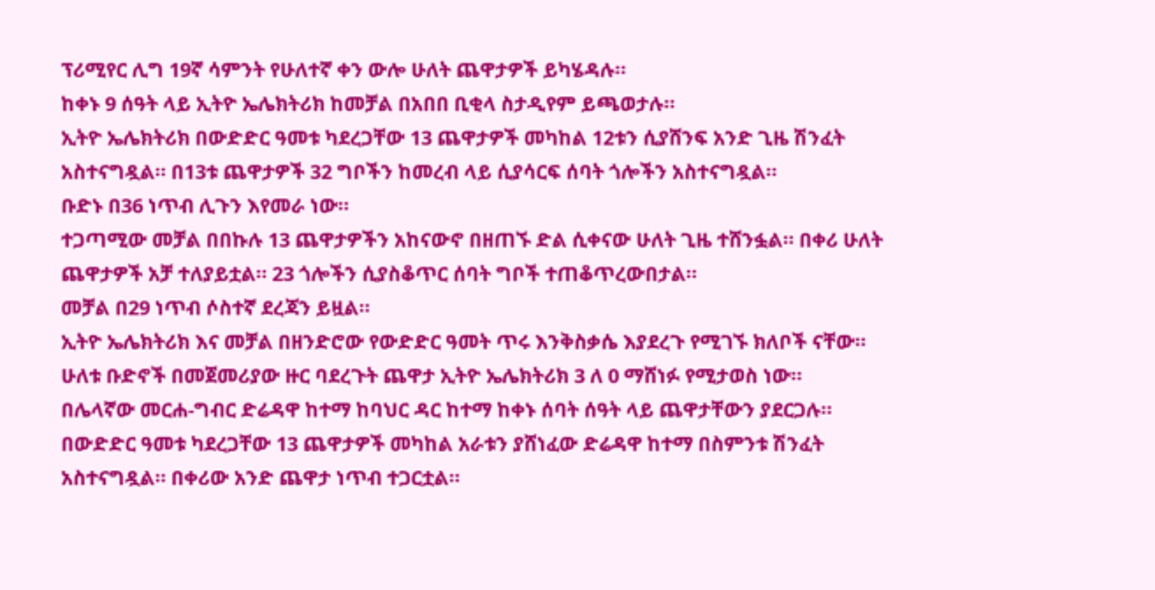ፕሪሚየር ሊግ 19ኛ ሳምንት የሁለተኛ ቀን ውሎ ሁለት ጨዋታዎች ይካሄዳሉ።
ከቀኑ 9 ሰዓት ላይ ኢትዮ ኤሌክትሪክ ከመቻል በአበበ ቢቂላ ስታዲየም ይጫወታሉ።
ኢትዮ ኤሌክትሪክ በውድድር ዓመቱ ካደረጋቸው 13 ጨዋታዎች መካከል 12ቱን ሲያሸንፍ አንድ ጊዜ ሽንፈት አስተናግዷል። በ13ቱ ጨዋታዎች 32 ግቦችን ከመረብ ላይ ሲያሳርፍ ሰባት ጎሎችን አስተናግዷል።
ቡድኑ በ36 ነጥብ ሊጉን እየመራ ነው።
ተጋጣሚው መቻል በበኩሉ 13 ጨዋታዎችን አከናውኖ በዘጠኙ ድል ሲቀናው ሁለት ጊዜ ተሸንፏል። በቀሪ ሁለት ጨዋታዎች አቻ ተለያይቷል። 23 ጎሎችን ሲያስቆጥር ሰባት ግቦች ተጠቆጥረውበታል።
መቻል በ29 ነጥብ ሶስተኛ ደረጃን ይዟል።
ኢትዮ ኤሌክትሪክ እና መቻል በዘንድሮው የውድድር ዓመት ጥሩ እንቅስቃሴ እያደረጉ የሚገኙ ክለቦች ናቸው።
ሁለቱ ቡድኖች በመጀመሪያው ዙር ባደረጉት ጨዋታ ኢትዮ ኤሌክትሪክ 3 ለ 0 ማሸነፉ የሚታወስ ነው።
በሌላኛው መርሐ-ግብር ድሬዳዋ ከተማ ከባህር ዳር ከተማ ከቀኑ ሰባት ሰዓት ላይ ጨዋታቸውን ያደርጋሉ።
በውድድር ዓመቱ ካደረጋቸው 13 ጨዋታዎች መካከል አራቱን ያሸነፈው ድሬዳዋ ከተማ በስምንቱ ሽንፈት አስተናግዷል። በቀሪው አንድ ጨዋታ ነጥብ ተጋርቷል።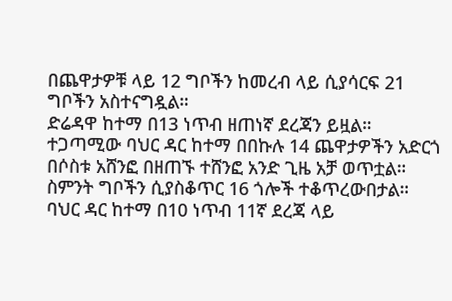በጨዋታዎቹ ላይ 12 ግቦችን ከመረብ ላይ ሲያሳርፍ 21 ግቦችን አስተናግዷል።
ድሬዳዋ ከተማ በ13 ነጥብ ዘጠነኛ ደረጃን ይዟል።
ተጋጣሚው ባህር ዳር ከተማ በበኩሉ 14 ጨዋታዎችን አድርጎ በሶስቱ አሸንፎ በዘጠኙ ተሸንፎ አንድ ጊዜ አቻ ወጥቷል። ስምንት ግቦችን ሲያስቆጥር 16 ጎሎች ተቆጥረውበታል።
ባህር ዳር ከተማ በ10 ነጥብ 11ኛ ደረጃ ላይ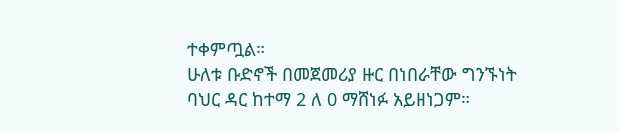ተቀምጧል።
ሁለቱ ቡድኖች በመጀመሪያ ዙር በነበራቸው ግንኙነት ባህር ዳር ከተማ 2 ለ 0 ማሸነፉ አይዘነጋም።